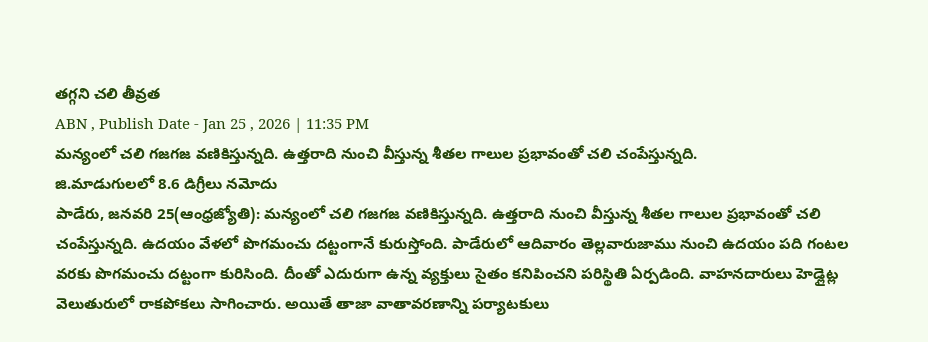తగ్గని చలి తీవ్రత
ABN , Publish Date - Jan 25 , 2026 | 11:35 PM
మన్యంలో చలి గజగజ వణికిస్తున్నది. ఉత్తరాది నుంచి వీస్తున్న శీతల గాలుల ప్రభావంతో చలి చంపేస్తున్నది.
జి.మాడుగులలో 8.6 డిగ్రీలు నమోదు
పాడేరు, జనవరి 25(ఆంధ్రజ్యోతి): మన్యంలో చలి గజగజ వణికిస్తున్నది. ఉత్తరాది నుంచి వీస్తున్న శీతల గాలుల ప్రభావంతో చలి చంపేస్తున్నది. ఉదయం వేళలో పొగమంచు దట్టంగానే కురుస్తోంది. పాడేరులో ఆదివారం తెల్లవారుజాము నుంచి ఉదయం పది గంటల వరకు పొగమంచు దట్టంగా కురిసింది. దీంతో ఎదురుగా ఉన్న వ్యక్తులు సైతం కనిపించని పరిస్థితి ఏర్పడింది. వాహనదారులు హెడ్లైట్ల వెలుతురులో రాకపోకలు సాగించారు. అయితే తాజా వాతావరణాన్ని పర్యాటకులు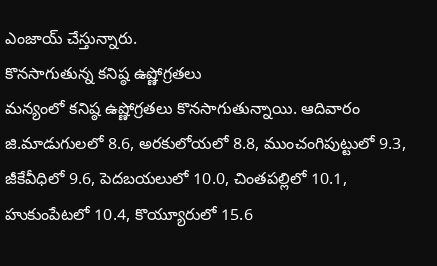ఎంజాయ్ చేస్తున్నారు.
కొనసాగుతున్న కనిష్ఠ ఉష్ణోగ్రతలు
మన్యంలో కనిష్ఠ ఉష్ణోగ్రతలు కొనసాగుతున్నాయి. ఆదివారం జి.మాడుగులలో 8.6, అరకులోయలో 8.8, ముంచంగిపుట్టులో 9.3, జీకేవీధిలో 9.6, పెదబయలులో 10.0, చింతపల్లిలో 10.1, హుకుంపేటలో 10.4, కొయ్యూరులో 15.6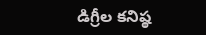డిగ్రీల కనిష్ఠ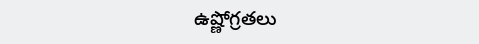ఉష్ణోగ్రతలు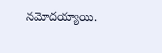నమోదయ్యాయి.